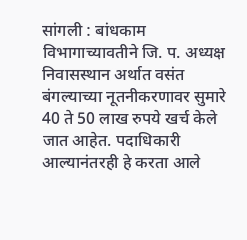सांगली : बांधकाम विभागाच्यावतीने जि. प. अध्यक्ष निवासस्थान अर्थात वसंत बंगल्याच्या नूतनीकरणावर सुमारे 40 ते 50 लाख रुपये खर्च केले जात आहेत. पदाधिकारी आल्यानंतरही हे करता आले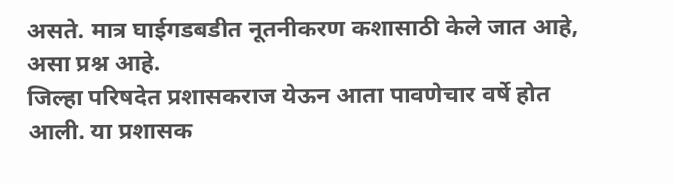असते. मात्र घाईगडबडीत नूतनीकरण कशासाठी केले जात आहे, असा प्रश्न आहे.
जिल्हा परिषदेत प्रशासकराज येऊन आता पावणेचार वर्षे होत आली. या प्रशासक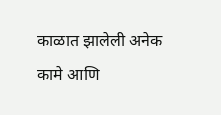काळात झालेली अनेक कामे आणि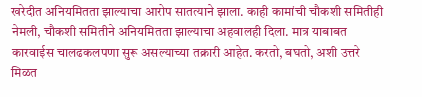खरेदीत अनियमितता झाल्याचा आरोप सातत्याने झाला. काही कामांची चौकशी समितीही नेमली, चौकशी समितीने अनियमितता झाल्याचा अहवालही दिला. मात्र याबाबत कारवाईस चालढकलपणा सुरू असल्याच्या तक्रारी आहेत. करतो, बघतो, अशी उत्तरे मिळत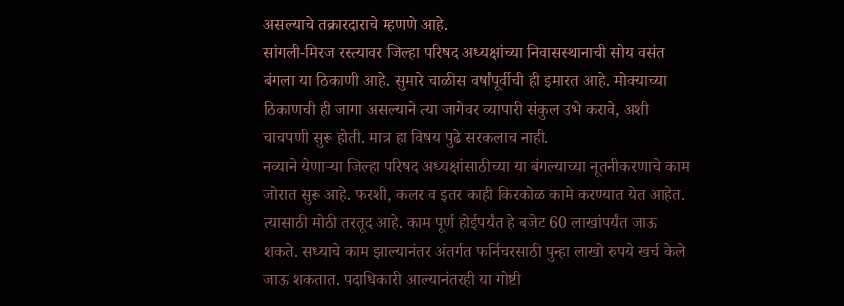असल्याचे तक्रारदाराचे म्हणणे आहे.
सांगली-मिरज रस्त्यावर जिल्हा परिषद अध्यक्षांच्या निवासस्थानाची सोय वसंत बंगला या ठिकाणी आहे. सुमारे चाळीस वर्षांपूर्वीची ही इमारत आहे. मोक्याच्या ठिकाणची ही जागा असल्याने त्या जागेवर व्यापारी संकुल उभे करावे, अशी चाचपणी सुरू होती. मात्र हा विषय पुढे सरकलाच नाही.
नव्याने येणाऱ्या जिल्हा परिषद अध्यक्षांसाठीच्या या बंगल्याच्या नूतनीकरणाचे काम जोरात सुरू आहे. फरशी, कलर व इतर काही किरकोळ कामे करण्यात येत आहेत. त्यासाठी मोठी तरतूद आहे. काम पूर्ण होईपर्यंत हे बजेट 60 लाखांपर्यंत जाऊ शकते. सध्याचे काम झाल्यानंतर अंतर्गत फर्निचरसाठी पुन्हा लाखो रुपये खर्च केले जाऊ शकतात. पदाधिकारी आल्यानंतरही या गोष्टी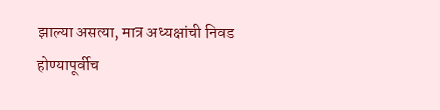झाल्या असत्या, मात्र अध्यक्षांची निवड होण्यापूर्वीच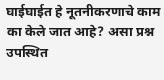घाईघाईत हे नूतनीकरणाचे काम का केले जात आहे? असा प्रश्न उपस्थित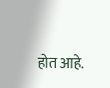होत आहे.